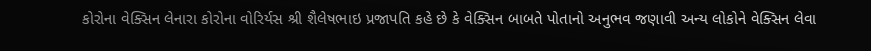કોરોના વેક્સિન લેનારા કોરોના વોરિર્યસ શ્રી શૈલેષભાઇ પ્રજાપતિ કહે છે કે વેક્સિન બાબતે પોતાનો અનુભવ જણાવી અન્ય લોકોને વેક્સિન લેવા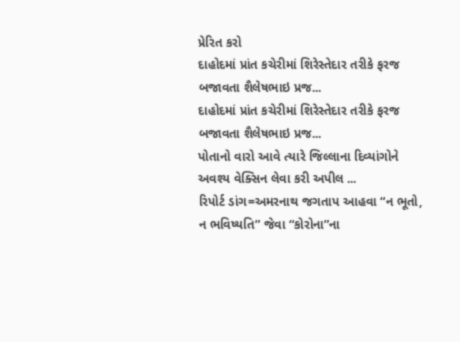પ્રેરિત કરો
દાહોદમાં પ્રાંત કચેરીમાં શિરેસ્તેદાર તરીકે ફરજ બજાવતા શૈલેષભાઇ પ્રજ...
દાહોદમાં પ્રાંત કચેરીમાં શિરેસ્તેદાર તરીકે ફરજ બજાવતા શૈલેષભાઇ પ્રજ...
પોતાનો વારો આવે ત્યારે જિલ્લાના દિવ્યાંગોને અવશ્ય વેક્સિન લેવા કરી અપીલ ...
રિપોર્ટ ડાંગ=અમરનાથ જગતાપ આહવા “ન ભૂતો, ન ભવિષ્યતિ” જેવા “કોરોના”ના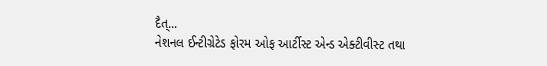દૈત્...
નેશનલ ઈન્ટીગ્રેટેડ ફોરમ ઓફ આર્ટીસ્ટ એન્ડ એક્ટીવીસ્ટ તથા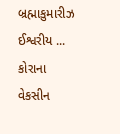બ્રહ્માકુમારીઝ ઈશ્વરીય ...
કોરાના વેકસીન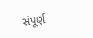સંપૂર્ણ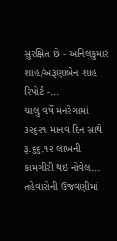સુરક્ષિત છે - અનિલકુમાર શાહ/અરૂણાબેન શાહ રિપોર્ટ -...
ચાલુ વર્ષે મનરેગામાં ૩૨૬૨૧ માનવ દિન સાથે રૂ.૬૬.૧૨ લાખની કામગીરી થઇ નોવેલ...
તહેવારોની ઉજવણીમાં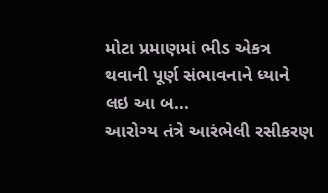મોટા પ્રમાણમાં ભીડ એકત્ર થવાની પૂર્ણ સંભાવનાને ધ્યાને લઇ આ બ...
આરોગ્ય તંત્રે આરંભેલી રસીકરણ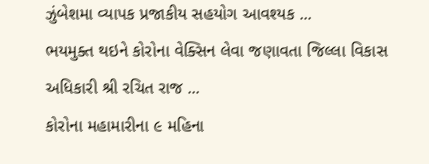ઝુંબેશમા વ્યાપક પ્રજાકીય સહયોગ આવશ્યક ...
ભયમુક્ત થઇને કોરોના વેક્સિન લેવા જણાવતા જિલ્લા વિકાસ અધિકારી શ્રી રચિત રાજ ...
કોરોના મહામારીના ૯ મહિના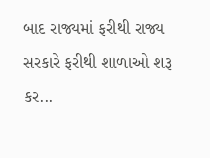બાદ રાજ્યમાં ફરીથી રાજ્ય સરકારે ફરીથી શાળાઓ શરૂ કર...